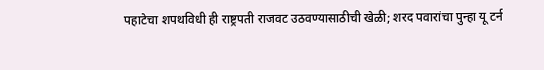पहाटेचा शपथविधी ही राष्ट्रपती राजवट उठवण्यासाठीची खेळी; शरद पवारांचा पुन्हा यू टर्न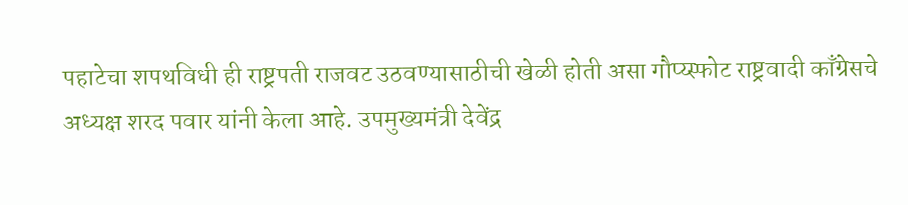पहाटेचा शपथविधी ही राष्ट्रपती राजवट उठवण्यासाठीची खेळी होती असा गौप्य्स्फोट राष्ट्रवादी काँग्रेसचे अध्यक्ष शरद पवार यांनी केला आहे. उपमुख्यमंत्री देवेंद्र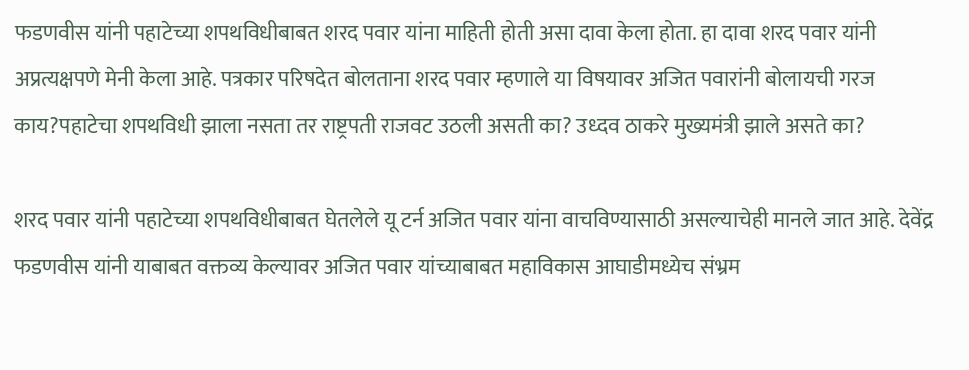फडणवीस यांनी पहाटेच्या शपथविधीबाबत शरद पवार यांना माहिती होती असा दावा केला होता. हा दावा शरद पवार यांनी अप्रत्यक्षपणे मेनी केला आहे. पत्रकार परिषदेत बोलताना शरद पवार म्हणाले या विषयावर अजित पवारांनी बोलायची गरज काय?पहाटेचा शपथविधी झाला नसता तर राष्ट्रपती राजवट उठली असती का? उध्दव ठाकरे मुख्यमंत्री झाले असते का?

शरद पवार यांनी पहाटेच्या शपथविधीबाबत घेतलेले यू टर्न अजित पवार यांना वाचविण्यासाठी असल्याचेही मानले जात आहे. देवेंद्र फडणवीस यांनी याबाबत वक्तव्य केल्यावर अजित पवार यांच्याबाबत महाविकास आघाडीमध्येच संभ्रम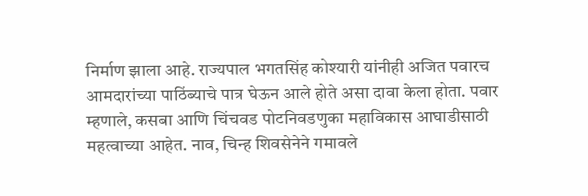निर्माण झाला आहे. राज्यपाल भगतसिंह कोश्यारी यांनीही अजित पवारच आमदारांच्या पाठिंब्याचे पात्र घेऊन आले होते असा दावा केला होता. पवार म्हणाले, कसबा आणि चिंचवड पोटनिवडणुका महाविकास आघाडीसाठी महत्वाच्या आहेत. नाव, चिन्ह शिवसेनेने गमावले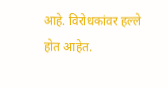आहे. विरोधकांवर हल्ले होत आहेत.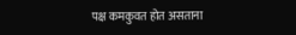पक्ष कमकुवत होत असताना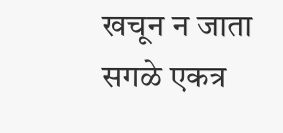खचून न जाता सगळे एकत्र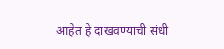आहेत हे दाखवण्याची संधी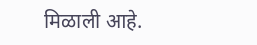मिळाली आहे.